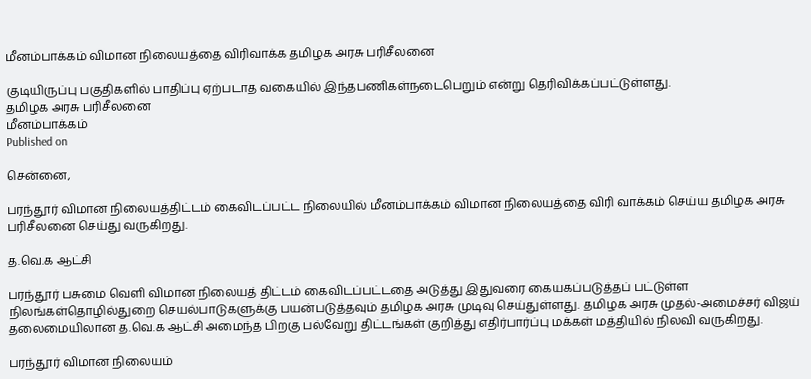மீனம்பாக்கம் விமான நிலையத்தை விரிவாக்க தமிழக அரசு பரிசீலனை

குடியிருப்பு பகுதிகளில் பாதிப்பு ஏற்படாத வகையில் இந்தபணிகள்நடைபெறும் என்று தெரிவிக்கப்பட்டுள்ளது.
தமிழக அரசு பரிசீலனை
மீனம்பாக்கம்
Published on

சென்னை,

பரந்தூர் விமான நிலையத்திட்டம் கைவிடப்பட்ட நிலையில் மீனம்பாக்கம் விமான நிலையத்தை விரி வாக்கம் செய்ய தமிழக அரசு பரிசீலனை செய்து வருகிறது.

த.வெ.க ஆட்சி

பரந்தூர் பசுமை வெளி விமான நிலையத் திட்டம் கைவிடப்பட்டதை அடுத்து இதுவரை கையகப்படுத்தப் பட்டுள்ள நிலங்கள்தொழில்துறை செயல்பாடுகளுக்கு பயன்படுத்தவும் தமிழக அரசு முடிவு செய்துள்ளது. தமிழக அரசு முதல்-அமைச்சர் விஜய் தலைமையிலான த.வெ.க ஆட்சி அமைந்த பிறகு பல்வேறு திட்டங்கள் குறித்து எதிர்பார்ப்பு மக்கள் மத்தியில் நிலவி வருகிறது.

பரந்தூர் விமான நிலையம்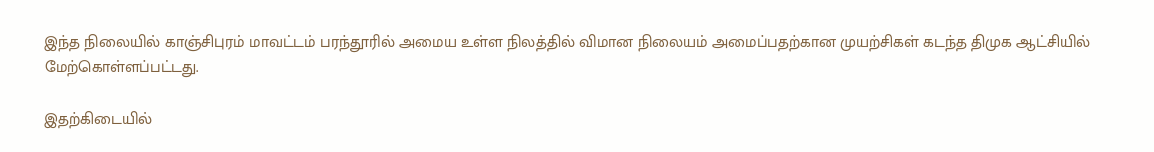இந்த நிலையில் காஞ்சிபுரம் மாவட்டம் பரந்தூரில் அமைய உள்ள நிலத்தில் விமான நிலையம் அமைப்பதற்கான முயற்சிகள் கடந்த திமுக ஆட்சியில் மேற்கொள்ளப்பட்டது.

இதற்கிடையில்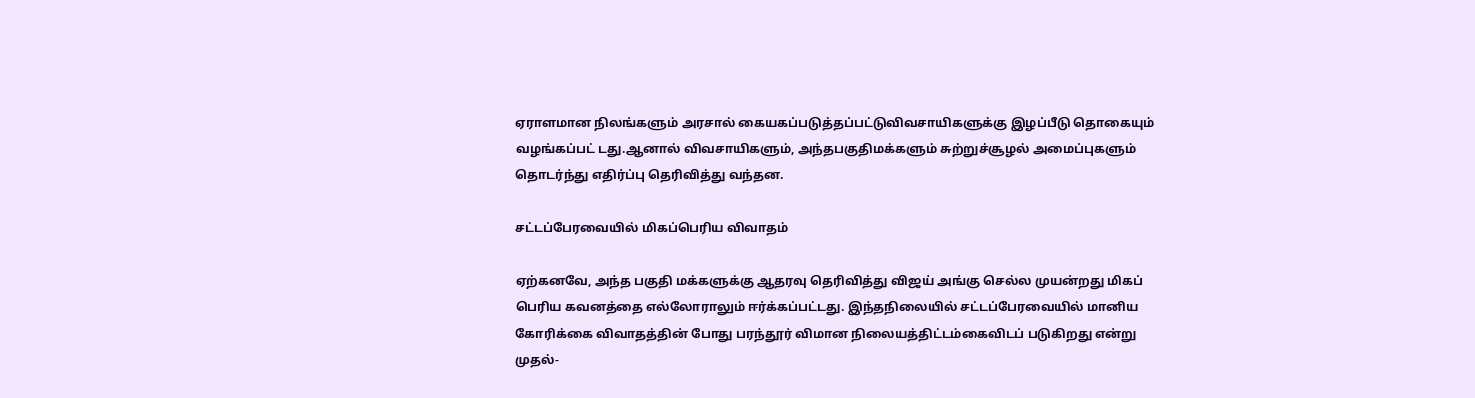ஏராளமான நிலங்களும் அரசால் கையகப்படுத்தப்பட்டுவிவசாயிகளுக்கு இழப்பீடு தொகையும் வழங்கப்பட் டது.ஆனால் விவசாயிகளும், அந்தபகுதிமக்களும் சுற்றுச்சூழல் அமைப்புகளும் தொடர்ந்து எதிர்ப்பு தெரிவித்து வந்தன.

சட்டப்பேரவையில் மிகப்பெரிய விவாதம்

ஏற்கனவே, அந்த பகுதி மக்களுக்கு ஆதரவு தெரிவித்து விஜய் அங்கு செல்ல முயன்றது மிகப் பெரிய கவனத்தை எல்லோராலும் ஈர்க்கப்பட்டது. இந்தநிலையில் சட்டப்பேரவையில் மானிய கோரிக்கை விவாதத்தின் போது பரந்தூர் விமான நிலையத்திட்டம்கைவிடப் படுகிறது என்று முதல்-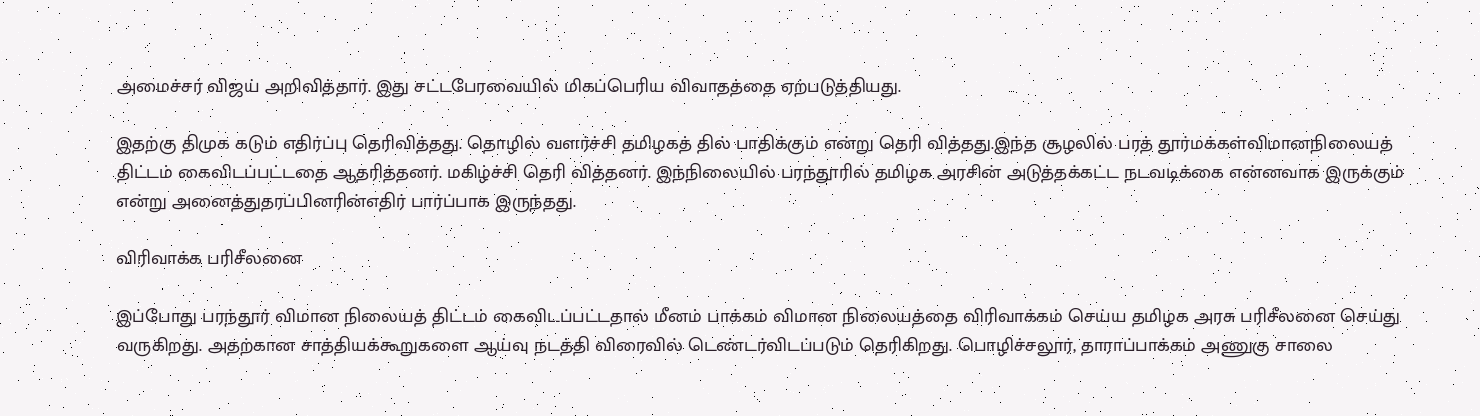அமைச்சர் விஜய் அறிவித்தார். இது சட்டபேரவையில் மிகப்பெரிய விவாதத்தை ஏற்படுத்தியது.

இதற்கு திமுக கடும் எதிர்ப்பு தெரிவித்தது. தொழில் வளர்ச்சி தமிழகத் தில் பாதிக்கும் என்று தெரி வித்தது.இந்த சூழலில் பரத் தூர்மக்கள்விமானநிலையத் திட்டம் கைவிடப்பட்டதை ஆதரித்தனர். மகிழ்ச்சி தெரி வித்தனர். இந்நிலையில் பரந்தூரில் தமிழக அரசின் அடுத்தக்கட்ட நடவடிக்கை என்னவாக இருக்கும் என்று அனைத்துதரப்பினரின்எதிர் பார்ப்பாக இருந்தது.

விரிவாக்க பரிசீலனை

இப்போது பரந்தூர் விமான நிலையத் திட்டம் கைவிடப்பட்டதால் மீனம் பாக்கம் விமான நிலையத்தை விரிவாக்கம் செய்ய தமிழக அரசு பரிசீலனை செய்து வருகிறது. அதற்கான சாத்தியக்கூறுகளை ஆய்வு நடத்தி விரைவில் டெண்டர்விடப்படும் தெரிகிறது. பொழிச்சலூர், தாராப்பாக்கம் அணுகு சாலை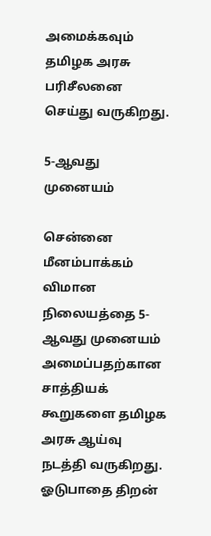அமைக்கவும் தமிழக அரசு பரிசீலனை செய்து வருகிறது.

5-ஆவது முனையம்

சென்னை மீனம்பாக்கம் விமான நிலையத்தை 5-ஆவது முனையம் அமைப்பதற்கான சாத்தியக் கூறுகளை தமிழக அரசு ஆய்வு நடத்தி வருகிறது. ஓடுபாதை திறன்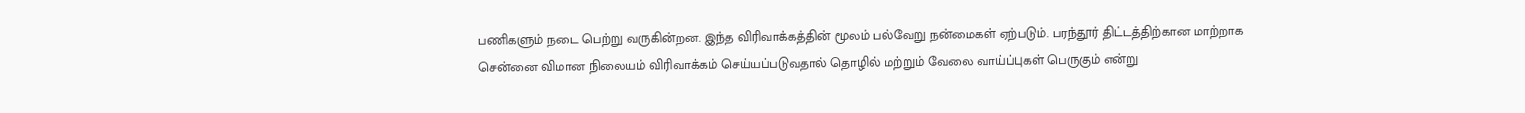பணிகளும் நடை பெற்று வருகின்றன. இந்த விரிவாக்கத்தின் மூலம் பல்வேறு நன்மைகள் ஏற்படும். பரந்தூர் திட்டத்திற்கான மாற்றாக சென்னை விமான நிலையம் விரிவாக்கம் செய்யப்படுவதால் தொழில் மற்றும் வேலை வாய்ப்புகள் பெருகும் என்று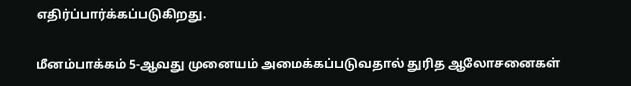எதிர்ப்பார்க்கப்படுகிறது.

மீனம்பாக்கம் 5-ஆவது முனையம் அமைக்கப்படுவதால் துரித ஆலோசனைகள்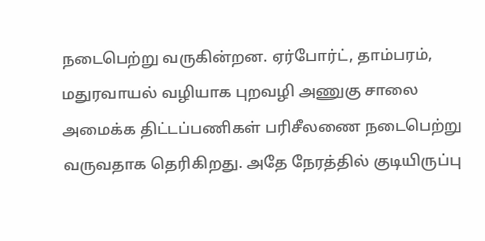நடைபெற்று வருகின்றன. ஏர்போர்ட், தாம்பரம், மதுரவாயல் வழியாக புறவழி அணுகு சாலை அமைக்க திட்டப்பணிகள் பரிசீலணை நடைபெற்று வருவதாக தெரிகிறது. அதே நேரத்தில் குடியிருப்பு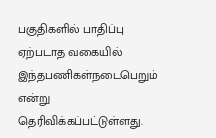பகுதிகளில் பாதிப்பு ஏற்படாத வகையில் இந்தபணிகள்நடைபெறும் என்று தெரிவிக்கப்பட்டுள்ளது.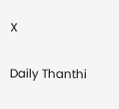X

Daily Thanthi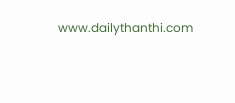www.dailythanthi.com